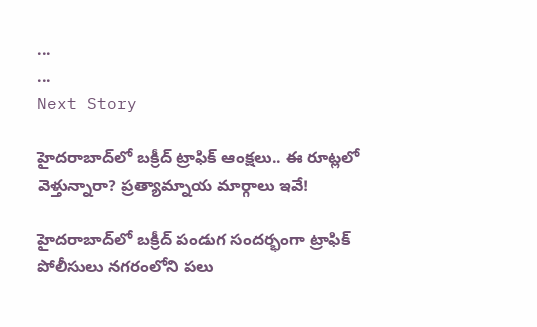...
...
Next Story

హైదరాబాద్‌లో బక్రీద్ ట్రాఫిక్ ఆంక్షలు.. ఈ రూట్లలో వెళ్తున్నారా? ప్రత్యామ్నాయ మార్గాలు ఇవే!

హైదరాబాద్‌లో బక్రీద్ పండుగ సందర్భంగా ట్రాఫిక్ పోలీసులు నగరంలోని పలు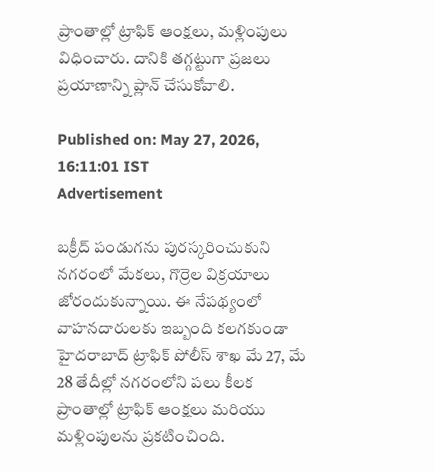ప్రాంతాల్లో ట్రాఫిక్ ఆంక్షలు, మళ్లింపులు విధించారు. దానికి తగ్గట్టుగా ప్రజలు ప్రయాణాన్ని ప్లాన్ చేసుకోవాలి.

Published on: May 27, 2026, 16:11:01 IST
Advertisement

బక్రీద్ పండుగను పురస్కరించుకుని నగరంలో మేకలు, గొర్రెల విక్రయాలు జోరందుకున్నాయి. ఈ నేపథ్యంలో వాహనదారులకు ఇబ్బంది కలగకుండా హైదరాబాద్ ట్రాఫిక్ పోలీస్ శాఖ మే 27, మే 28 తేదీల్లో నగరంలోని పలు కీలక ప్రాంతాల్లో ట్రాఫిక్ ఆంక్షలు మరియు మళ్లింపులను ప్రకటించింది.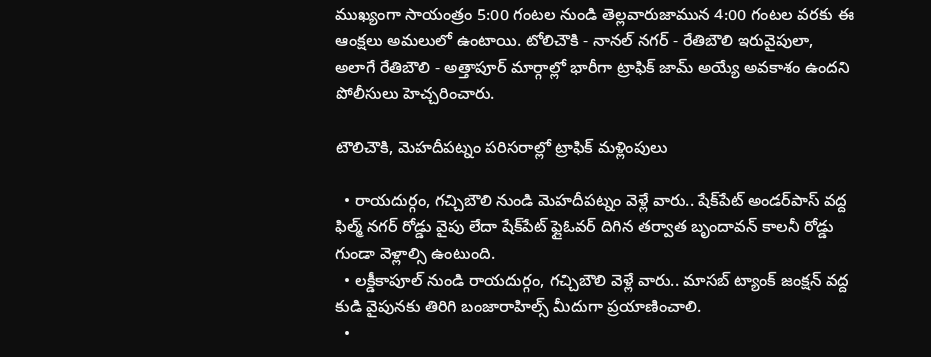ముఖ్యంగా సాయంత్రం 5:00 గంటల నుండి తెల్లవారుజామున 4:00 గంటల వరకు ఈ ఆంక్షలు అమలులో ఉంటాయి. టోలిచౌకి - నానల్ నగర్ - రేతిబౌలి ఇరువైపులా, అలాగే రేతిబౌలి - అత్తాపూర్ మార్గాల్లో భారీగా ట్రాఫిక్ జామ్ అయ్యే అవకాశం ఉందని పోలీసులు హెచ్చరించారు.

టౌలిచౌకి, మెహదీపట్నం పరిసరాల్లో ట్రాఫిక్ మళ్లింపులు

  • రాయదుర్గం, గచ్చిబౌలి నుండి మెహదీపట్నం వెళ్లే వారు.. షేక్‌పేట్ అండర్‌పాస్ వద్ద ఫిల్మ్ నగర్ రోడ్డు వైపు లేదా షేక్‌పేట్ ఫ్లైఓవర్ దిగిన తర్వాత బృందావన్ కాలనీ రోడ్డు గుండా వెళ్లాల్సి ఉంటుంది.
  • లక్డీకాపూల్ నుండి రాయదుర్గం, గచ్చిబౌలి వెళ్లే వారు.. మాసబ్ ట్యాంక్ జంక్షన్ వద్ద కుడి వైపునకు తిరిగి బంజారాహిల్స్ మీదుగా ప్రయాణించాలి.
  •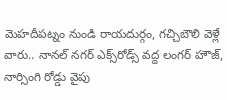మెహదీపట్నం నుండి రాయదుర్గం, గచ్చిబౌలి వెళ్లే వారు.. నానల్ నగర్ ఎక్స్‌రోడ్స్ వద్ద లంగర్ హౌజ్, నార్సింగి రోడ్డు వైపు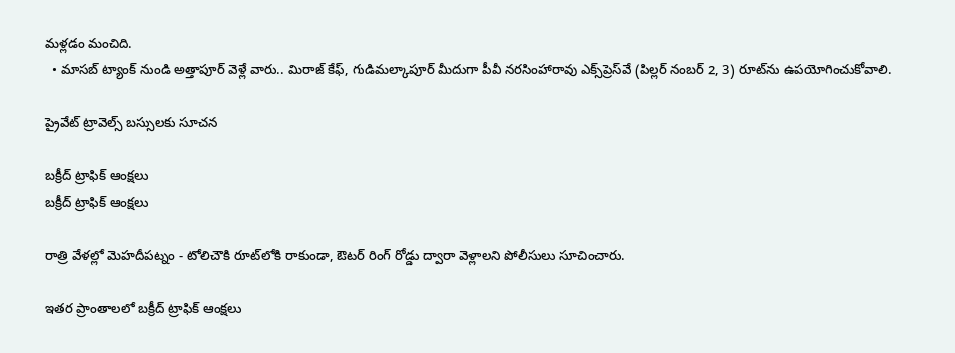మళ్లడం మంచిది.
  • మాసబ్ ట్యాంక్ నుండి అత్తాపూర్ వెళ్లే వారు.. మిరాజ్ కేఫ్, గుడిమల్కాపూర్ మీదుగా పీవీ నరసింహారావు ఎక్స్‌ప్రెస్‌వే (పిల్లర్ నంబర్ 2, 3) రూట్‌ను ఉపయోగించుకోవాలి.

ప్రైవేట్ ట్రావెల్స్ బస్సులకు సూచన

బక్రీద్ ట్రాఫిక్ ఆంక్షలు
బక్రీద్ ట్రాఫిక్ ఆంక్షలు

రాత్రి వేళల్లో మెహదీపట్నం - టోలిచౌకి రూట్‌లోకి రాకుండా, ఔటర్ రింగ్ రోడ్డు ద్వారా వెళ్లాలని పోలీసులు సూచించారు.

ఇతర ప్రాంతాలలో బక్రీద్ ట్రాఫిక్ ఆంక్షలు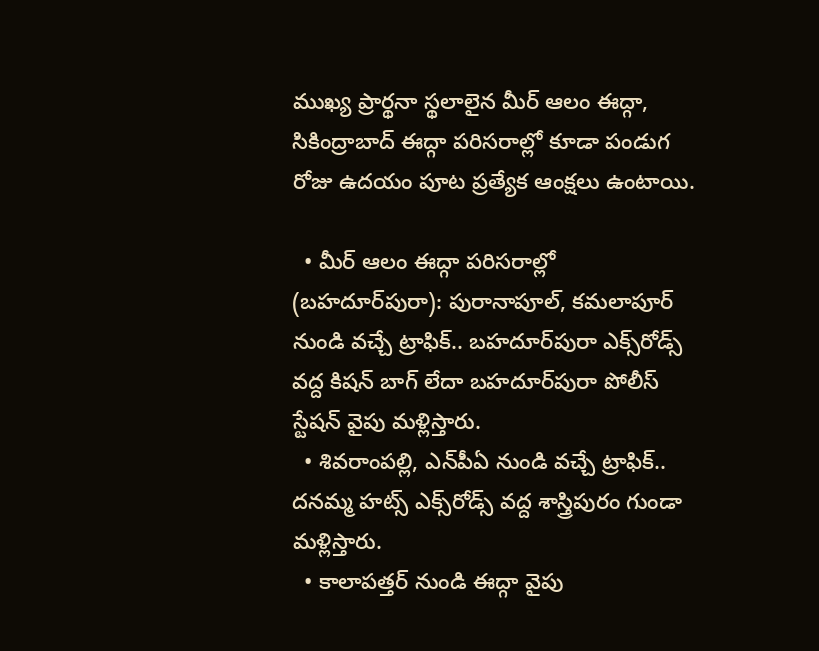ముఖ్య ప్రార్థనా స్థలాలైన మీర్ ఆలం ఈద్గా, సికింద్రాబాద్ ఈద్గా పరిసరాల్లో కూడా పండుగ రోజు ఉదయం పూట ప్రత్యేక ఆంక్షలు ఉంటాయి.

  • మీర్ ఆలం ఈద్గా పరిసరాల్లో (బహదూర్‌పురా): పురానాపూల్, కమలాపూర్ నుండి వచ్చే ట్రాఫిక్.. బహదూర్‌పురా ఎక్స్‌రోడ్స్ వద్ద కిషన్ బాగ్ లేదా బహదూర్‌పురా పోలీస్ స్టేషన్ వైపు మళ్లిస్తారు.
  • శివరాంపల్లి, ఎన్‌పీఏ నుండి వచ్చే ట్రాఫిక్.. దనమ్మ హట్స్ ఎక్స్‌రోడ్స్ వద్ద శాస్త్రిపురం గుండా మళ్లిస్తారు.
  • కాలాపత్తర్ నుండి ఈద్గా వైపు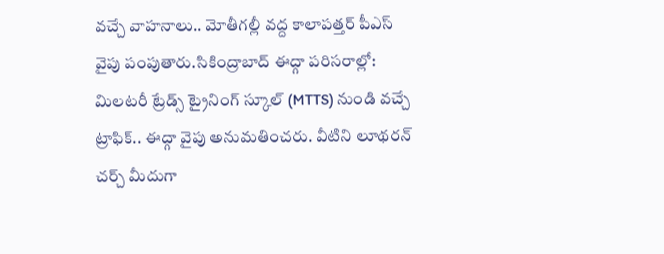వచ్చే వాహనాలు.. మోతీగల్లీ వద్ద కాలాపత్తర్ పీఎస్ వైపు పంపుతారు.సికింద్రాబాద్ ఈద్గా పరిసరాల్లో: మిలటరీ ట్రేడ్స్ ట్రైనింగ్ స్కూల్ (MTTS) నుండి వచ్చే ట్రాఫిక్.. ఈద్గా వైపు అనుమతించరు. వీటిని లూథరన్ చర్చ్ మీదుగా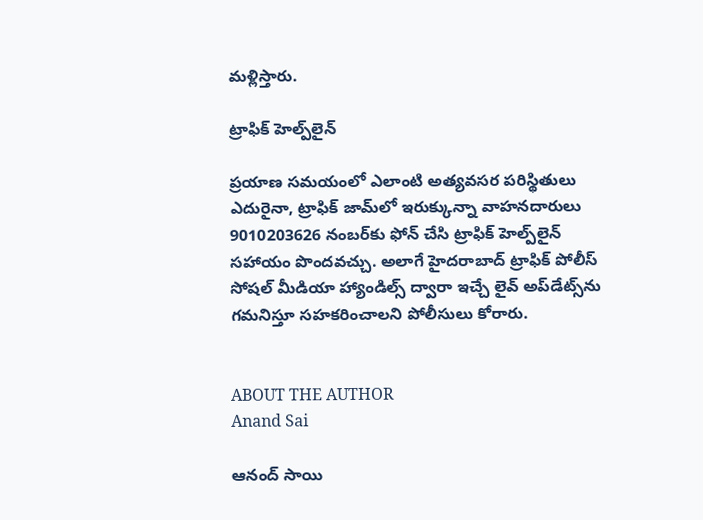మళ్లిస్తారు.

ట్రాఫిక్ హెల్ప్‌లైన్

ప్రయాణ సమయంలో ఎలాంటి అత్యవసర పరిస్థితులు ఎదురైనా, ట్రాఫిక్ జామ్‌లో ఇరుక్కున్నా వాహనదారులు 9010203626 నంబర్‌కు ఫోన్ చేసి ట్రాఫిక్ హెల్ప్‌లైన్ సహాయం పొందవచ్చు. అలాగే హైదరాబాద్ ట్రాఫిక్ పోలీస్ సోషల్ మీడియా హ్యాండిల్స్ ద్వారా ఇచ్చే లైవ్ అప్‌డేట్స్‌ను గమనిస్తూ సహకరించాలని పోలీసులు కోరారు.


ABOUT THE AUTHOR
Anand Sai

ఆనంద్ సాయి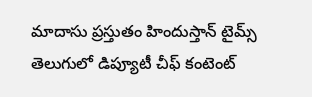మాదాసు ప్రస్తుతం హిందుస్తాన్ టైమ్స్ తెలుగులో డిప్యూటీ చీఫ్ కంటెంట్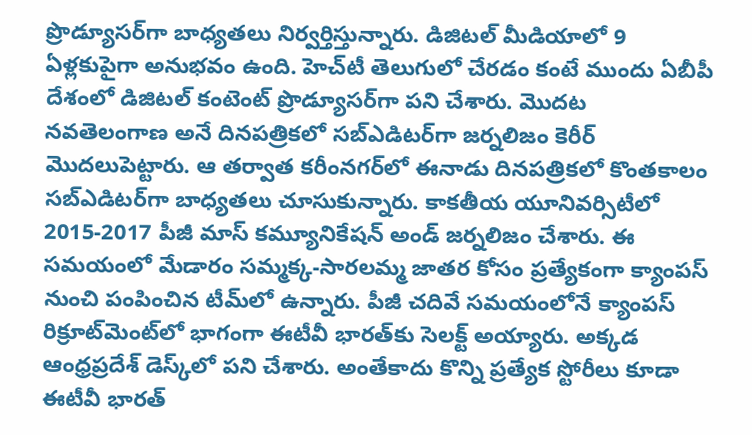ప్రొడ్యూసర్‌గా బాధ్యతలు నిర్వర్తిస్తున్నారు. డిజిటల్ మీడియాలో 9 ఏళ్లకుపైగా అనుభవం ఉంది. హెచ్‌టీ తెలుగులో చేరడం కంటే ముందు ఏబీపీ దేశంలో డిజిటల్ కంటెంట్ ప్రొడ్యూసర్‌గా పని చేశారు. మెుదట నవతెలంగాణ అనే దినపత్రికలో సబ్ఎడిటర్‌గా జర్నలిజం కెరీర్ మెుదలుపెట్టారు. ఆ తర్వాత కరీంనగర్‌లో ఈనాడు దినపత్రికలో కొంతకాలం సబ్‌ఎడిటర్‌గా బాధ్యతలు చూసుకున్నారు. కాకతీయ యూనివర్సిటీలో 2015-2017 పీజీ మాస్ కమ్యూనికేషన్ అండ్ జర్నలిజం చేశారు. ఈ సమయంలో మేడారం సమ్మక్క-సారలమ్మ జాతర కోసం ప్రత్యేకంగా క్యాంపస్ నుంచి పంపించిన టీమ్‌లో ఉన్నారు. పీజీ చదివే సమయంలోనే క్యాంపస్ రిక్రూట్‌మెంట్‌లో భాగంగా ఈటీవీ భారత్‌కు సెలక్ట్ అయ్యారు. అక్కడ ఆంధ్రప్రదేశ్‌ డెస్క్‌లో పని చేశారు. అంతేకాదు కొన్ని ప్రత్యేక స్టోరీలు కూడా ఈటీవీ భారత్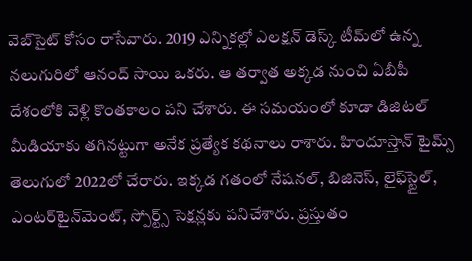వెబ్‌సైట్ కోసం రాసేవారు. 2019 ఎన్నికల్లో ఎలక్షన్ డెస్క్‌ టీమ్‌లో ఉన్న నలుగురిలో ఆనంద్ సాయి ఒకరు. ఆ తర్వాత అక్కడ నుంచి ఏబీపీ దేశంలోకి వెళ్లి కొంతకాలం పని చేశారు. ఈ సమయంలో కూడా డిజిటల్ మీడియాకు తగినట్టుగా అనేక ప్రత్యేక కథనాలు రాశారు. హిందూస్తాన్ టైమ్స్‌ తెలుగులో 2022లో చేరారు. ఇక్కడ గతంలో నేషనల్, బిజినెస్, లైఫ్‌స్టైల్, ఎంటర్‌టైన్‌మెంట్‌, స్పోర్ట్స్‌ సెక్షన్లకు పనిచేశారు. ప్రస్తుతం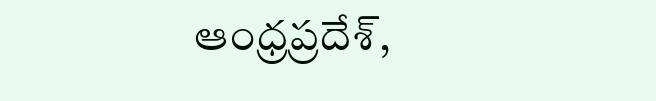ఆంధ్రప్రదేశ్,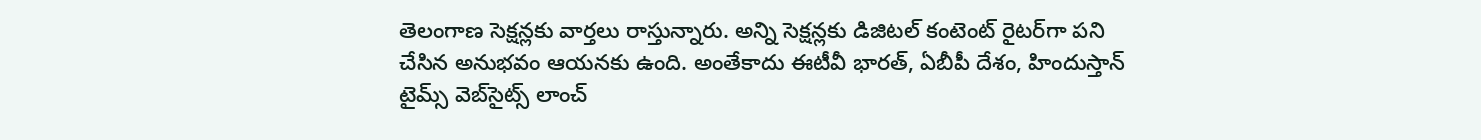తెలంగాణ సెక్షన్లకు వార్తలు రాస్తున్నారు. అన్ని సెక్షన్లకు డిజిటల్ కంటెంట్ రైటర్‌గా పని చేసిన అనుభవం ఆయనకు ఉంది. అంతేకాదు ఈటీవీ భారత్, ఏబీపీ దేశం, హిందుస్తాన్ టైమ్స్ వెబ్‌సైట్స్ లాంచ్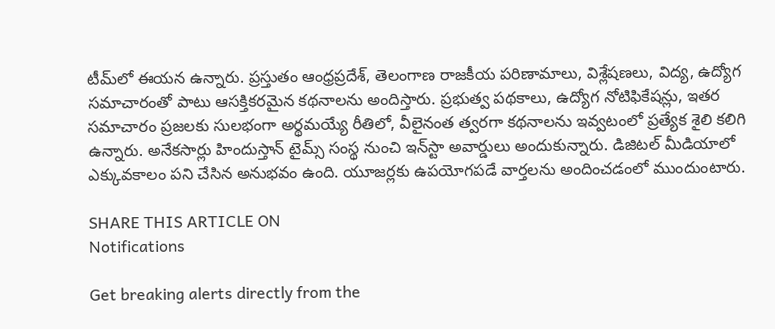టీమ్‌లో ఈయన ఉన్నారు. ప్రస్తుతం ఆంధ్రప్రదేశ్, తెలంగాణ రాజకీయ పరిణామాలు, విశ్లేషణలు, విద్య, ఉద్యోగ సమాచారంతో పాటు ఆసక్తికరమైన కథనాలను అందిస్తారు. ప్రభుత్వ పథకాలు, ఉద్యోగ నోటిఫికేషన్లు, ఇతర సమాచారం ప్రజలకు సులభంగా అర్థమయ్యే రీతిలో, వీలైనంత త్వరగా కథనాలను ఇవ్వటంలో ప్రత్యేక శైలి కలిగి ఉన్నారు. అనేకసార్లు హిందుస్తాన్ టైమ్స్ సంస్థ నుంచి ఇన్‌స్టా అవార్డులు అందుకున్నారు. డిజిటల్ మీడియాలో ఎక్కువకాలం పని చేసిన అనుభవం ఉంది. యూజర్లకు ఉపయోగపడే వార్తలను అందించడంలో ముందుంటారు.

SHARE THIS ARTICLE ON
Notifications

Get breaking alerts directly from the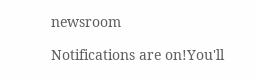newsroom

Notifications are on!You'll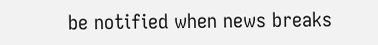be notified when news breaks